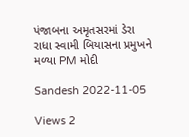પંજાબના અમૃતસરમાં ડેરા રાધા સ્વામી બિયાસના પ્રમુખને મળ્યા PM મોદી

Sandesh 2022-11-05

Views 2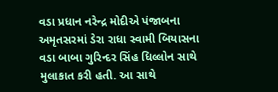વડા પ્રધાન નરેન્દ્ર મોદીએ પંજાબના અમૃતસરમાં ડેરા રાધા સ્વામી બિયાસના વડા બાબા ગુરિન્દર સિંહ ધિલ્લોન સાથે મુલાકાત કરી હતી. આ સાથે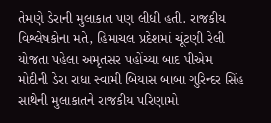તેમણે ડેરાની મુલાકાત પણ લીધી હતી. રાજકીય વિશ્લેષકોના મતે, હિમાચલ પ્રદેશમાં ચૂંટણી રેલી યોજતા પહેલા અમૃતસર પહોંચ્યા બાદ પીએમ મોદીની ડેરા રાધા સ્વામી બિયાસ બાબા ગુરિન્દર સિંહ સાથેની મુલાકાતને રાજકીય પરિણામો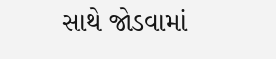સાથે જોડવામાં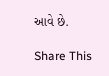આવે છે.

Share This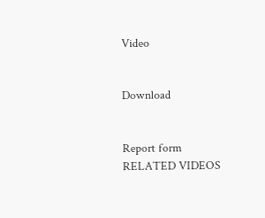Video


Download


Report form
RELATED VIDEOS